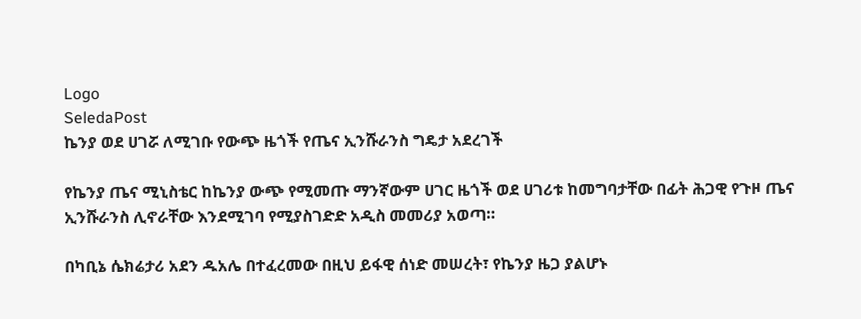Logo
SeledaPost
ኬንያ ወደ ሀገሯ ለሚገቡ የውጭ ዜጎች የጤና ኢንሹራንስ ግዴታ አደረገች

የኬንያ ጤና ሚኒስቴር ከኬንያ ውጭ የሚመጡ ማንኛውም ሀገር ዜጎች ወደ ሀገሪቱ ከመግባታቸው በፊት ሕጋዊ የጉዞ ጤና ኢንሹራንስ ሊኖራቸው እንደሚገባ የሚያስገድድ አዲስ መመሪያ አወጣ።

በካቢኔ ሴክሬታሪ አደን ዱአሌ በተፈረመው በዚህ ይፋዊ ሰነድ መሠረት፣ የኬንያ ዜጋ ያልሆኑ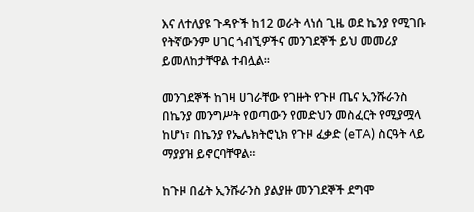እና ለተለያዩ ጉዳዮች ከ12 ወራት ላነሰ ጊዜ ወደ ኬንያ የሚገቡ የትኛውንም ሀገር ጎብኚዎችና መንገደኞች ይህ መመሪያ ይመለከታቸዋል ተብሏል።

መንገደኞች ከገዛ ሀገራቸው የገዙት የጉዞ ጤና ኢንሹራንስ በኬንያ መንግሥት የወጣውን የመድህን መስፈርት የሚያሟላ ከሆነ፣ በኬንያ የኤሌክትሮኒክ የጉዞ ፈቃድ (eTA) ስርዓት ላይ ማያያዝ ይኖርባቸዋል።

ከጉዞ በፊት ኢንሹራንስ ያልያዙ መንገደኞች ደግሞ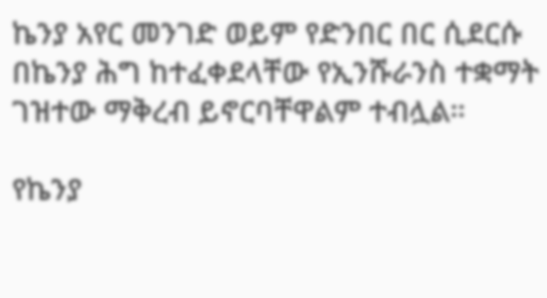ኬንያ አየር መንገድ ወይም የድንበር በር ሲደርሱ በኬንያ ሕግ ከተፈቀደላቸው የኢንሹራንስ ተቋማት ገዝተው ማቅረብ ይኖርባቸዋልም ተብሏል።

የኬንያ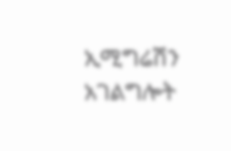ኢሚግሬሽን አገልግሎት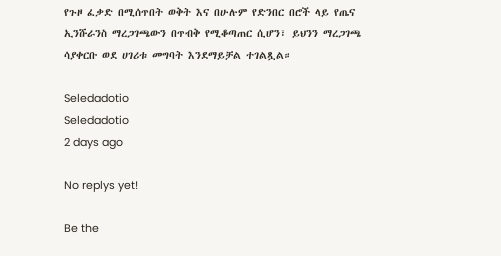የጉዞ ፈቃድ በሚሰጥበት ወቅት እና በሁሉም የድንበር በሮች ላይ የጤና ኢንሹራንስ ማረጋገጫውን በጥብቅ የሚቆጣጠር ሲሆን፣ ይህንን ማረጋገጫ ሳያቀርቡ ወደ ሀገሪቱ መግባት እንደማይቻል ተገልጿል።

Seledadotio
Seledadotio
2 days ago

No replys yet!

Be the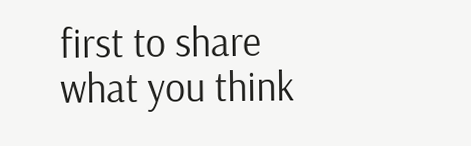first to share what you think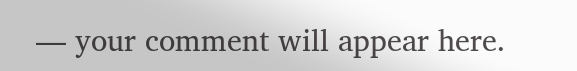— your comment will appear here.